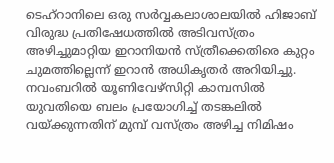ടെഹ്റാനിലെ ഒരു സർവ്വകലാശാലയിൽ ഹിജാബ് വിരുദ്ധ പ്രതിഷേധത്തിൽ അടിവസ്ത്രം അഴിച്ചുമാറ്റിയ ഇറാനിയൻ സ്ത്രീക്കെതിരെ കുറ്റം ചുമത്തില്ലെന്ന് ഇറാൻ അധികൃതർ അറിയിച്ചു.
നവംബറിൽ യൂണിവേഴ്സിറ്റി കാമ്പസിൽ യുവതിയെ ബലം പ്രയോഗിച്ച് തടങ്കലിൽ വയ്ക്കുന്നതിന് മുമ്പ് വസ്ത്രം അഴിച്ച നിമിഷം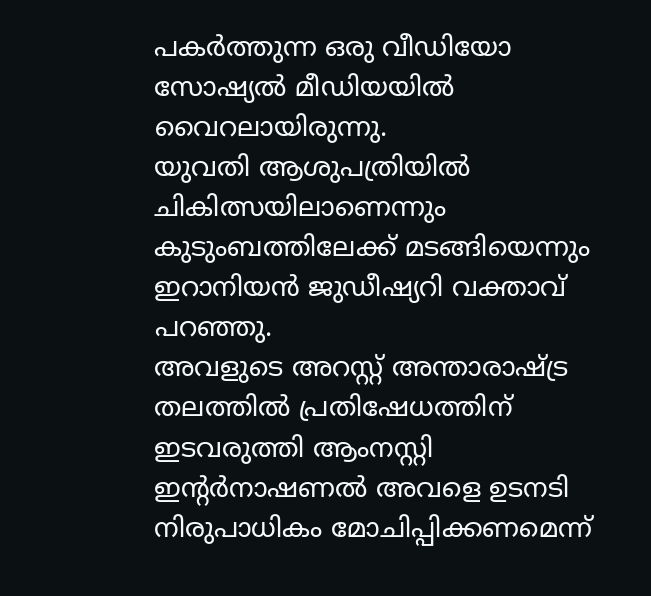പകർത്തുന്ന ഒരു വീഡിയോ സോഷ്യൽ മീഡിയയിൽ വൈറലായിരുന്നു.
യുവതി ആശുപത്രിയിൽ ചികിത്സയിലാണെന്നും കുടുംബത്തിലേക്ക് മടങ്ങിയെന്നും ഇറാനിയൻ ജുഡീഷ്യറി വക്താവ് പറഞ്ഞു.
അവളുടെ അറസ്റ്റ് അന്താരാഷ്ട്ര തലത്തിൽ പ്രതിഷേധത്തിന് ഇടവരുത്തി ആംനസ്റ്റി ഇൻ്റർനാഷണൽ അവളെ ഉടനടി നിരുപാധികം മോചിപ്പിക്കണമെന്ന്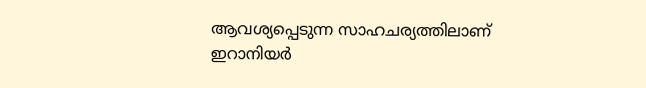ആവശ്യപ്പെടുന്ന സാഹചര്യത്തിലാണ് ഇറാനിയർ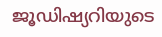ജൂഡിഷ്യറിയുടെ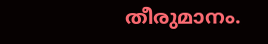തീരുമാനം.